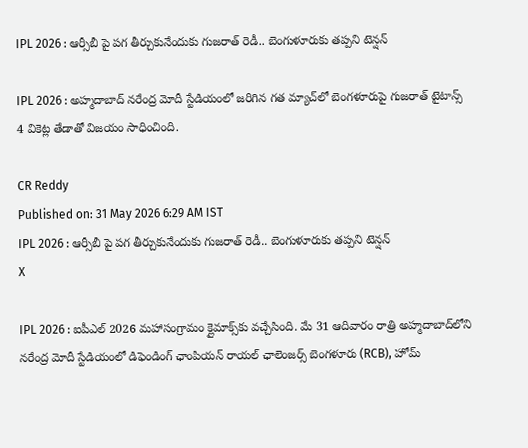IPL 2026 : ఆర్సీబీ పై పగ తీర్చుకునేందుకు గుజరాత్ రెడీ.. బెంగుళూరుకు తప్పని టెన్షన్

IPL 2026 : అహ్మదాబాద్ నరేంద్ర మోదీ స్టేడియంలో జరిగిన గత మ్యాచ్‌లో బెంగళూరుపై గుజరాత్ టైటాన్స్ 4 వికెట్ల తేడాతో విజయం సాధించింది.

CR Reddy
Published on: 31 May 2026 6:29 AM IST
IPL 2026 : ఆర్సీబీ పై పగ తీర్చుకునేందుకు గుజరాత్ రెడీ.. బెంగుళూరుకు తప్పని టెన్షన్
X

IPL 2026 : ఐపీఎల్ 2026 మహాసంగ్రామం క్లైమాక్స్‌కు వచ్చేసింది. మే 31 ఆదివారం రాత్రి అహ్మదాబాద్‌లోని నరేంద్ర మోదీ స్టేడియంలో డిఫెండింగ్ ఛాంపియన్ రాయల్ ఛాలెంజర్స్ బెంగళూరు (RCB), హోమ్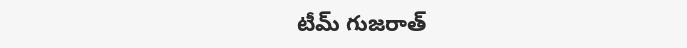టీమ్ గుజరాత్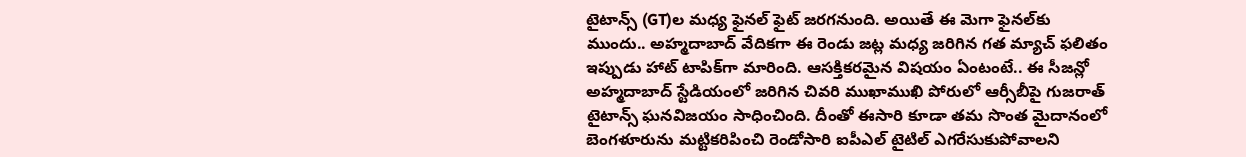టైటాన్స్ (GT)ల మధ్య ఫైనల్ ఫైట్ జరగనుంది. అయితే ఈ మెగా ఫైనల్‌కు ముందు.. అహ్మదాబాద్ వేదికగా ఈ రెండు జట్ల మధ్య జరిగిన గత మ్యాచ్ ఫలితం ఇప్పుడు హాట్ టాపిక్‌గా మారింది. ఆసక్తికరమైన విషయం ఏంటంటే.. ఈ సీజన్లో అహ్మదాబాద్ స్టేడియంలో జరిగిన చివరి ముఖాముఖి పోరులో ఆర్సీబీపై గుజరాత్ టైటాన్స్ ఘనవిజయం సాధించింది. దీంతో ఈసారి కూడా తమ సొంత మైదానంలో బెంగళూరును మట్టికరిపించి రెండోసారి ఐపీఎల్ టైటిల్ ఎగరేసుకుపోవాలని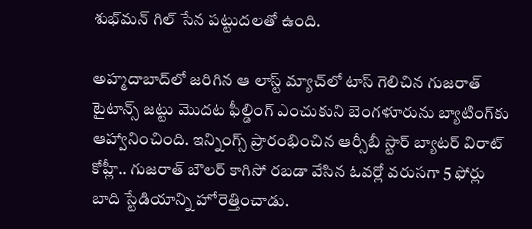శుభ్‌మన్ గిల్ సేన పట్టుదలతో ఉంది.

అహ్మదాబాద్‌లో జరిగిన ఆ లాస్ట్ మ్యాచ్‌లో టాస్ గెలిచిన గుజరాత్ టైటాన్స్ జట్టు మొదట ఫీల్డింగ్ ఎంచుకుని బెంగళూరును బ్యాటింగ్‌కు ఆహ్వానించింది. ఇన్నింగ్స్ ప్రారంభించిన ఆర్సీబీ స్టార్ బ్యాటర్ విరాట్ కోహ్లీ.. గుజరాత్ బౌలర్ కాగిసో రబడా వేసిన ఓవర్లో వరుసగా 5 ఫోర్లు బాది స్టేడియాన్ని హోరెత్తించాడు.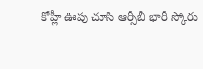కోహ్లీ ఊపు చూసి ఆర్సీబీ భారీ స్కోరు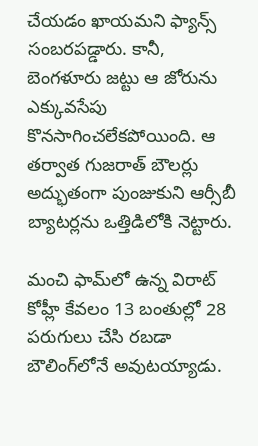చేయడం ఖాయమని ఫ్యాన్స్ సంబరపడ్డారు. కానీ, బెంగళూరు జట్టు ఆ జోరును ఎక్కువసేపు కొనసాగించలేకపోయింది. ఆ తర్వాత గుజరాత్ బౌలర్లు అద్భుతంగా పుంజుకుని ఆర్సీబీ బ్యాటర్లను ఒత్తిడిలోకి నెట్టారు.

మంచి ఫామ్‌లో ఉన్న విరాట్ కోహ్లీ కేవలం 13 బంతుల్లో 28 పరుగులు చేసి రబడా బౌలింగ్‌లోనే అవుటయ్యాడు.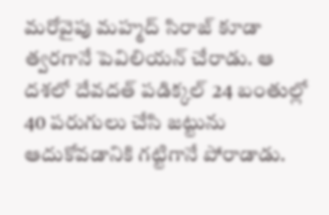మరోవైపు మహ్మద్ సిరాజ్ కూడా త్వరగానే పెవిలియన్ చేరాడు. ఆ దశలో దేవదత్ పడిక్కల్ 24 బంతుల్లో 40 పరుగులు చేసి జట్టును ఆదుకోవడానికి గట్టిగానే పోరాడాడు.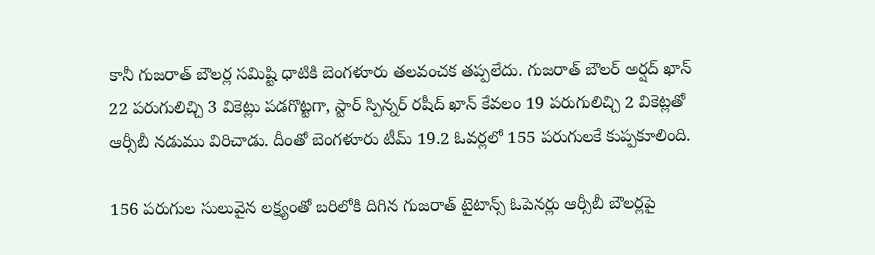కానీ గుజరాత్ బౌలర్ల సమిష్టి ధాటికి బెంగళూరు తలవంచక తప్పలేదు. గుజరాత్ బౌలర్ అర్షద్ ఖాన్ 22 పరుగులిచ్చి 3 వికెట్లు పడగొట్టగా, స్టార్ స్పిన్నర్ రషీద్ ఖాన్ కేవలం 19 పరుగులిచ్చి 2 వికెట్లతో ఆర్సీబీ నడుము విరిచాడు. దీంతో బెంగళూరు టీమ్ 19.2 ఓవర్లలో 155 పరుగులకే కుప్పకూలింది.

156 పరుగుల సులువైన లక్ష్యంతో బరిలోకి దిగిన గుజరాత్ టైటాన్స్ ఓపెనర్లు ఆర్సీబీ బౌలర్లపై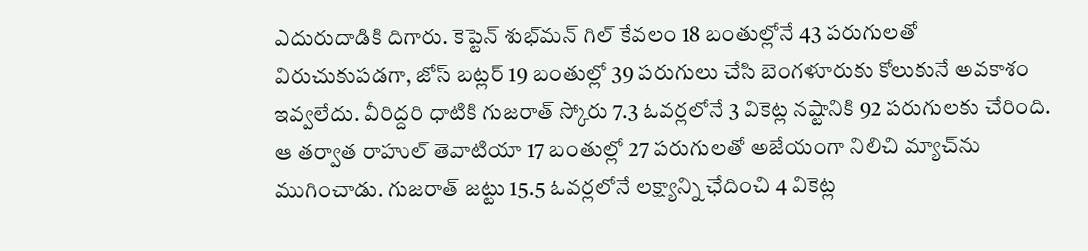ఎదురుదాడికి దిగారు. కెప్టెన్ శుభ్‌మన్ గిల్ కేవలం 18 బంతుల్లోనే 43 పరుగులతో విరుచుకుపడగా, జోస్ బట్లర్ 19 బంతుల్లో 39 పరుగులు చేసి బెంగళూరుకు కోలుకునే అవకాశం ఇవ్వలేదు. వీరిద్దరి ధాటికి గుజరాత్ స్కోరు 7.3 ఓవర్లలోనే 3 వికెట్ల నష్టానికి 92 పరుగులకు చేరింది. ఆ తర్వాత రాహుల్ తెవాటియా 17 బంతుల్లో 27 పరుగులతో అజేయంగా నిలిచి మ్యాచ్‌ను ముగించాడు. గుజరాత్ జట్టు 15.5 ఓవర్లలోనే లక్ష్యాన్ని ఛేదించి 4 వికెట్ల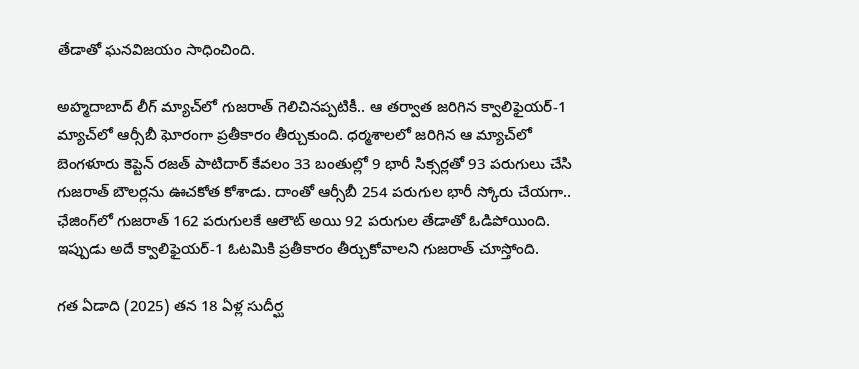తేడాతో ఘనవిజయం సాధించింది.

అహ్మదాబాద్ లీగ్ మ్యాచ్‌లో గుజరాత్ గెలిచినప్పటికీ.. ఆ తర్వాత జరిగిన క్వాలిఫైయర్-1 మ్యాచ్‌లో ఆర్సీబీ ఘోరంగా ప్రతీకారం తీర్చుకుంది. ధర్మశాలలో జరిగిన ఆ మ్యాచ్‌లో బెంగళూరు కెప్టెన్ రజత్ పాటిదార్ కేవలం 33 బంతుల్లో 9 భారీ సిక్సర్లతో 93 పరుగులు చేసి గుజరాత్ బౌలర్లను ఊచకోత కోశాడు. దాంతో ఆర్సీబీ 254 పరుగుల భారీ స్కోరు చేయగా.. ఛేజింగ్‌లో గుజరాత్ 162 పరుగులకే ఆలౌట్ అయి 92 పరుగుల తేడాతో ఓడిపోయింది. ఇప్పుడు అదే క్వాలిఫైయర్-1 ఓటమికి ప్రతీకారం తీర్చుకోవాలని గుజరాత్ చూస్తోంది.

గత ఏడాది (2025) తన 18 ఏళ్ల సుదీర్ఘ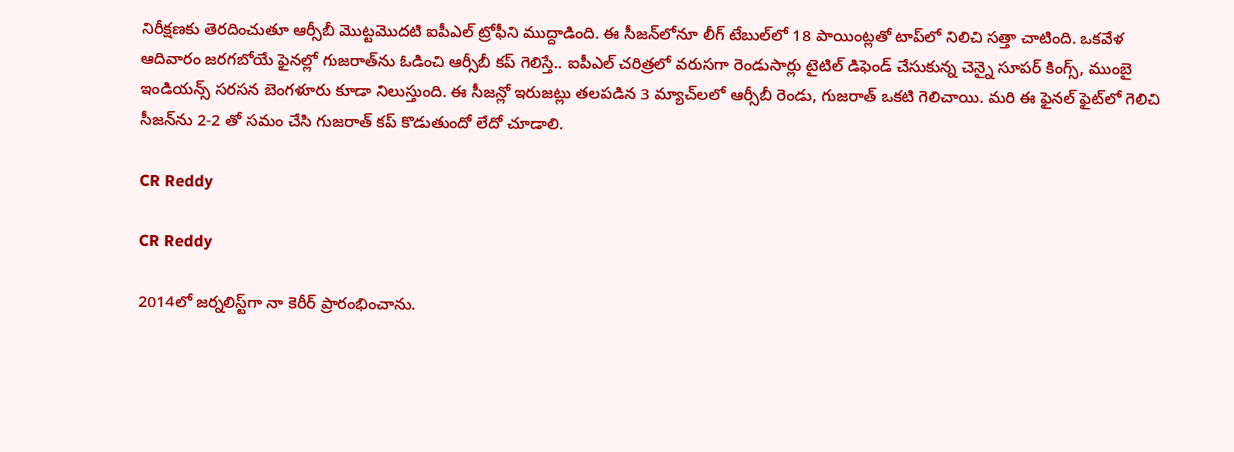నిరీక్షణకు తెరదించుతూ ఆర్సీబీ మొట్టమొదటి ఐపీఎల్ ట్రోఫీని ముద్దాడింది. ఈ సీజన్‌లోనూ లీగ్ టేబుల్‌లో 18 పాయింట్లతో టాప్‌లో నిలిచి సత్తా చాటింది. ఒకవేళ ఆదివారం జరగబోయే ఫైనల్లో గుజరాత్‌ను ఓడించి ఆర్సీబీ కప్ గెలిస్తే.. ఐపీఎల్ చరిత్రలో వరుసగా రెండుసార్లు టైటిల్ డిఫెండ్ చేసుకున్న చెన్నై సూపర్ కింగ్స్, ముంబై ఇండియన్స్ సరసన బెంగళూరు కూడా నిలుస్తుంది. ఈ సీజన్లో ఇరుజట్లు తలపడిన 3 మ్యాచ్‌లలో ఆర్సీబీ రెండు, గుజరాత్ ఒకటి గెలిచాయి. మరి ఈ ఫైనల్ ఫైట్‌లో గెలిచి సీజన్‌ను 2-2 తో సమం చేసి గుజరాత్ కప్ కొడుతుందో లేదో చూడాలి.

CR Reddy

CR Reddy

2014లో జర్నలిస్ట్‌గా నా కెరీర్ ప్రారంభించాను.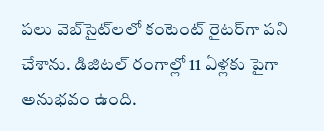పలు వెబ్‌సైట్‌లలో కంటెంట్ రైటర్‌గా పని చేశాను. డిజిటల్‌ రంగాల్లో 11 ఏళ్లకు పైగా అనుభవం ఉంది.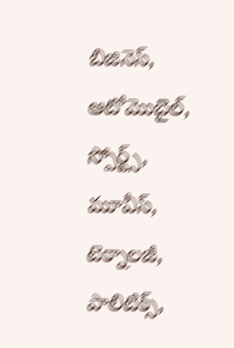బిజినెస్, ఆటోమొబైల్, స్పోర్ట్స్, మూవీస్, టెక్నాలజీ, పాలిటిక్స్,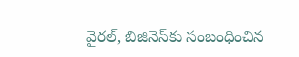వైరల్, బిజినెస్‌కు సంబంధించిన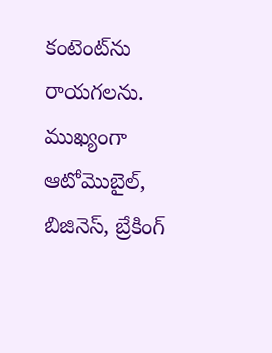కంటెంట్‌ను రాయగలను. ముఖ్యంగా ఆటోమొబైల్, బిజినెస్, బ్రేకింగ్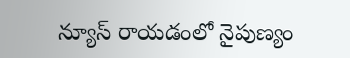న్యూస్ రాయడంలో నైపుణ్యం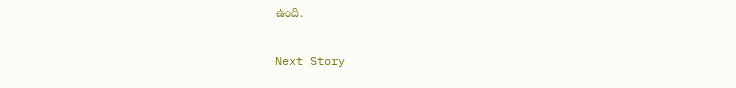ఉంది.

Next Story